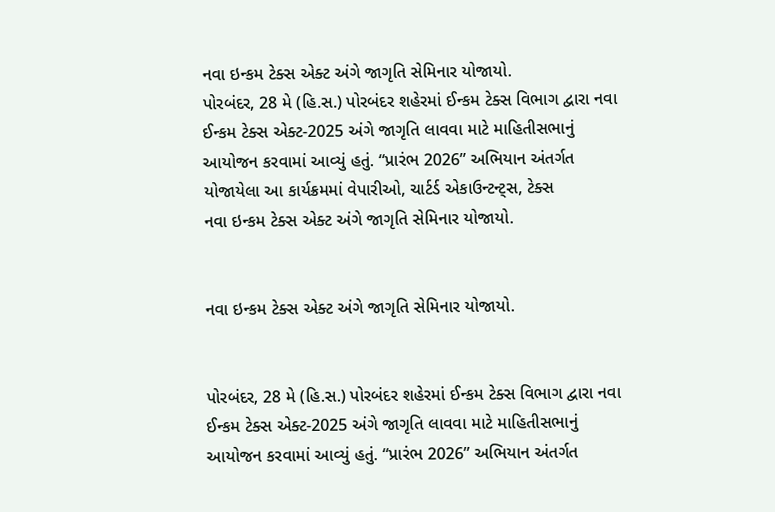નવા ઇન્કમ ટેક્સ એક્ટ અંગે જાગૃતિ સેમિનાર યોજાયો.
પોરબંદર, 28 મે (હિ.સ.) પોરબંદર શહેરમાં ઈન્કમ ટેક્સ વિભાગ દ્વારા નવા ઈન્કમ ટેક્સ એક્ટ-2025 અંગે જાગૃતિ લાવવા માટે માહિતીસભાનું આયોજન કરવામાં આવ્યું હતું. “પ્રારંભ 2026” અભિયાન અંતર્ગત યોજાયેલા આ કાર્યક્રમમાં વેપારીઓ, ચાર્ટર્ડ એકાઉન્ટન્ટ્સ, ટેક્સ
નવા ઇન્કમ ટેક્સ એક્ટ અંગે જાગૃતિ સેમિનાર યોજાયો.


નવા ઇન્કમ ટેક્સ એક્ટ અંગે જાગૃતિ સેમિનાર યોજાયો.


પોરબંદર, 28 મે (હિ.સ.) પોરબંદર શહેરમાં ઈન્કમ ટેક્સ વિભાગ દ્વારા નવા ઈન્કમ ટેક્સ એક્ટ-2025 અંગે જાગૃતિ લાવવા માટે માહિતીસભાનું આયોજન કરવામાં આવ્યું હતું. “પ્રારંભ 2026” અભિયાન અંતર્ગત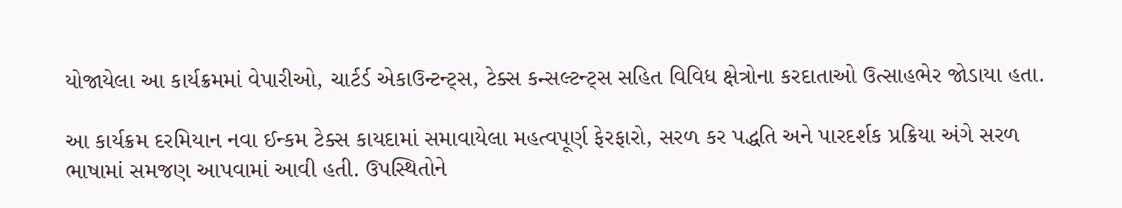યોજાયેલા આ કાર્યક્રમમાં વેપારીઓ, ચાર્ટર્ડ એકાઉન્ટન્ટ્સ, ટેક્સ કન્સલ્ટન્ટ્સ સહિત વિવિધ ક્ષેત્રોના કરદાતાઓ ઉત્સાહભેર જોડાયા હતા.

આ કાર્યક્રમ દરમિયાન નવા ઈન્કમ ટેક્સ કાયદામાં સમાવાયેલા મહત્વપૂર્ણ ફેરફારો, સરળ કર પદ્ધતિ અને પારદર્શક પ્રક્રિયા અંગે સરળ ભાષામાં સમજણ આપવામાં આવી હતી. ઉપસ્થિતોને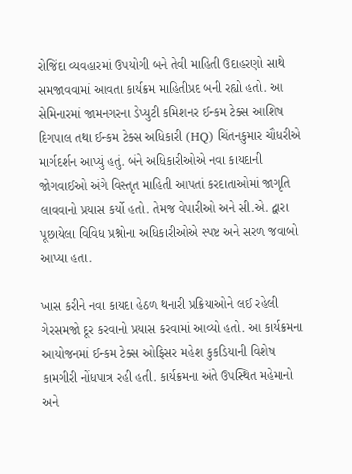રોજિંદા વ્યવહારમાં ઉપયોગી બને તેવી માહિતી ઉદાહરણો સાથે સમજાવવામાં આવતા કાર્યક્રમ માહિતીપ્રદ બની રહ્યો હતો. આ સેમિનારમાં જામનગરના ડેપ્યુટી કમિશનર ઈન્કમ ટેક્સ આશિષ દિગપાલ તથા ઈન્કમ ટેક્સ અધિકારી (HQ) ચિંતનકુમાર ચૌધરીએ માર્ગદર્શન આપ્યું હતું. બંને અધિકારીઓએ નવા કાયદાની જોગવાઈઓ અંગે વિસ્તૃત માહિતી આપતાં કરદાતાઓમાં જાગૃતિ લાવવાનો પ્રયાસ કર્યો હતો. તેમજ વેપારીઓ અને સી.એ. દ્વારા પૂછાયેલા વિવિધ પ્રશ્નોના અધિકારીઓએ સ્પષ્ટ અને સરળ જવાબો આપ્યા હતા.

ખાસ કરીને નવા કાયદા હેઠળ થનારી પ્રક્રિયાઓને લઈ રહેલી ગેરસમજો દૂર કરવાનો પ્રયાસ કરવામાં આવ્યો હતો. આ કાર્યક્રમના આયોજનમાં ઈન્કમ ટેક્સ ઓફિસર મહેશ કુકડિયાની વિશેષ કામગીરી નોંધપાત્ર રહી હતી. કાર્યક્રમના અંતે ઉપસ્થિત મહેમાનો અને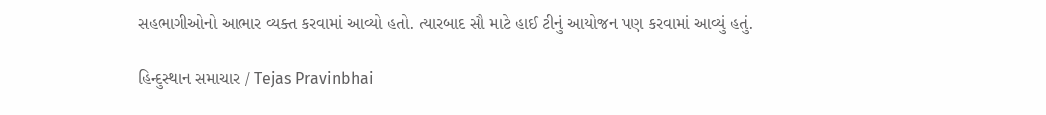સહભાગીઓનો આભાર વ્યક્ત કરવામાં આવ્યો હતો. ત્યારબાદ સૌ માટે હાઈ ટીનું આયોજન પણ કરવામાં આવ્યું હતું.

હિન્દુસ્થાન સમાચાર / Tejas Pravinbhai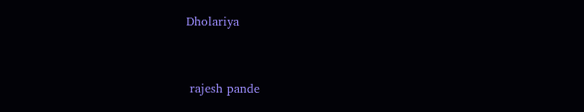Dholariya


 rajesh pande